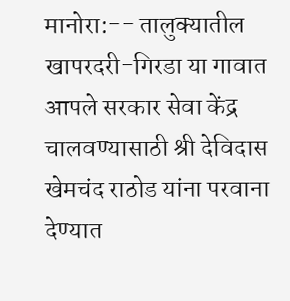मानोरा:-- तालुक्यातील खापरदरी-गिरडा या गावात आपले सरकार सेवा केंद्र चालवण्यासाठी श्री देविदास खेमचंद राठोड यांना परवाना देण्यात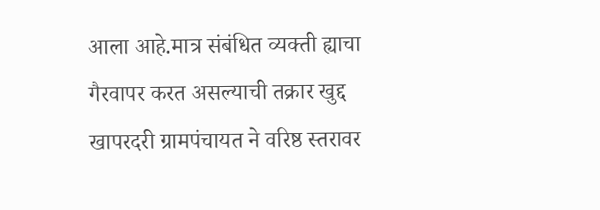आला आहे.मात्र संबंधित व्यक्ती ह्याचा गैरवापर करत असल्याची तक्रार खुद्द खापरदरी ग्रामपंचायत ने वरिष्ठ स्तरावर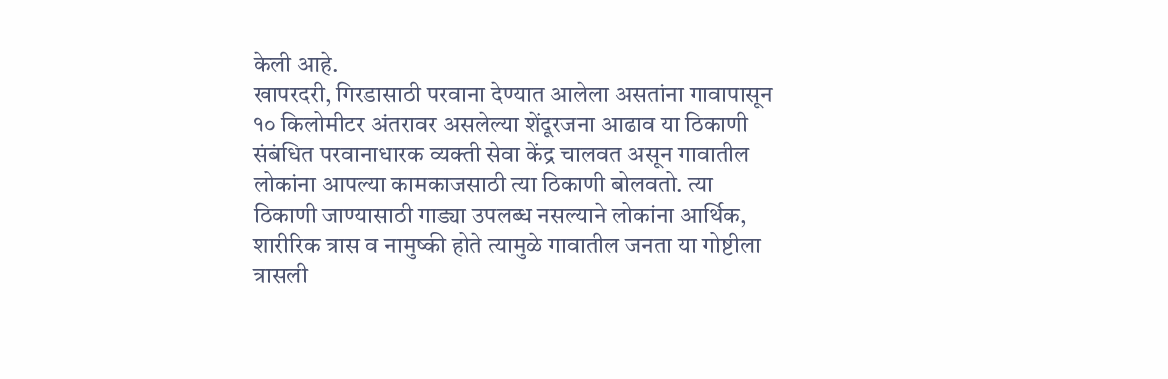केली आहे.
खापरदरी, गिरडासाठी परवाना देण्यात आलेला असतांना गावापासून १० किलोमीटर अंतरावर असलेल्या शेंदूरजना आढाव या ठिकाणी संबंधित परवानाधारक व्यक्ती सेवा केंद्र चालवत असून गावातील लोकांना आपल्या कामकाजसाठी त्या ठिकाणी बोलवतो. त्या ठिकाणी जाण्यासाठी गाड्या उपलब्ध नसल्याने लोकांना आर्थिक, शारीरिक त्रास व नामुष्की होते त्यामुळे गावातील जनता या गोष्टीला त्रासली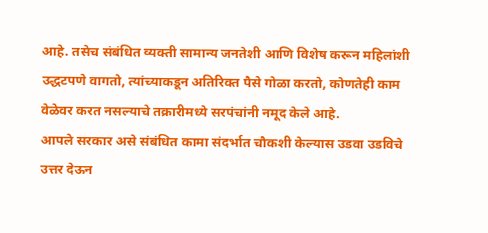आहे. तसेच संबंधित व्यक्ती सामान्य जनतेशी आणि विशेष करून महिलांशी उद्धटपणे वागतो, त्यांच्याकडून अतिरिक्त पैसे गोळा करतो, कोणतेही काम वेळेवर करत नसल्याचे तक्रारीमध्ये सरपंचांनी नमूद केले आहे.
आपले सरकार असे संबंधित कामा संदर्भात चौकशी केल्यास उडवा उडविचे उत्तर देऊन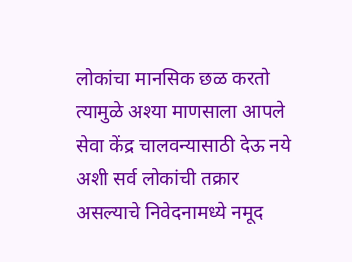लोकांचा मानसिक छळ करतो त्यामुळे अश्या माणसाला आपले सेवा केंद्र चालवन्यासाठी देऊ नये अशी सर्व लोकांची तक्रार असल्याचे निवेदनामध्ये नमूद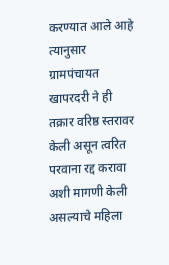करण्यात आले आहे त्यानुसार ग्रामपंचायत खापरदरी ने ही तक्रार वरिष्ठ स्तरावर केली असून त्वरित परवाना रद्द करावा अशी मागणी केली असल्याचे महिला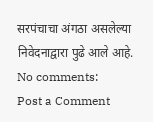सरपंचाचा अंगठा असलेल्या निवेदनाद्वारा पुढे आले आहे.
No comments:
Post a Comment